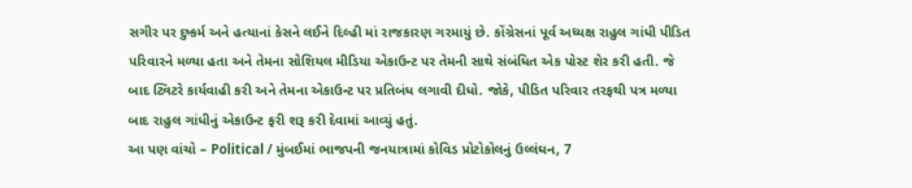સગીર પર દુષ્કર્મ અને હત્યાનાં કેસને લઈને દિલ્હી માં રાજકારણ ગરમાયું છે. કોંગ્રેસનાં પૂર્વ અધ્યક્ષ રાહુલ ગાંધી પીડિત પરિવારને મળ્યા હતા અને તેમના સોશિયલ મીડિયા એકાઉન્ટ પર તેમની સાથે સંબંધિત એક પોસ્ટ શેર કરી હતી. જે બાદ ટ્વિટરે કાર્યવાહી કરી અને તેમના એકાઉન્ટ પર પ્રતિબંધ લગાવી દીધો. જોકે, પીડિત પરિવાર તરફથી પત્ર મળ્યા બાદ રાહુલ ગાંધીનું એકાઉન્ટ ફરી શરૂ કરી દેવામાં આવ્યું હતું.
આ પણ વાંચો – Political / મુંબઈમાં ભાજપની જનયાત્રામાં કોવિડ પ્રોટોકોલનું ઉલ્લંઘન, 7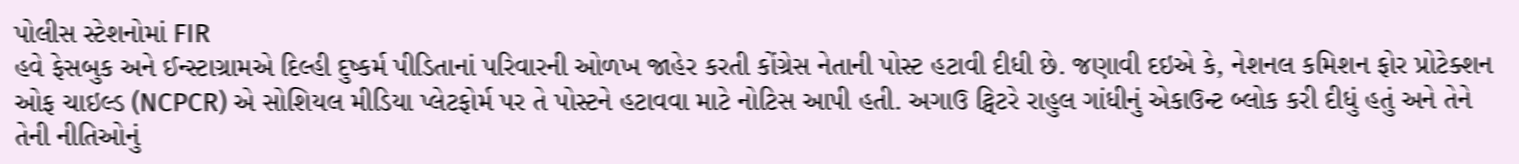પોલીસ સ્ટેશનોમાં FIR
હવે ફેસબુક અને ઈન્સ્ટાગ્રામએ દિલ્હી દુષ્કર્મ પીડિતાનાં પરિવારની ઓળખ જાહેર કરતી કોંગ્રેસ નેતાની પોસ્ટ હટાવી દીધી છે. જણાવી દઇએ કે, નેશનલ કમિશન ફોર પ્રોટેક્શન ઓફ ચાઇલ્ડ (NCPCR) એ સોશિયલ મીડિયા પ્લેટફોર્મ પર તે પોસ્ટને હટાવવા માટે નોટિસ આપી હતી. અગાઉ ટ્વિટરે રાહુલ ગાંધીનું એકાઉન્ટ બ્લોક કરી દીધું હતું અને તેને તેની નીતિઓનું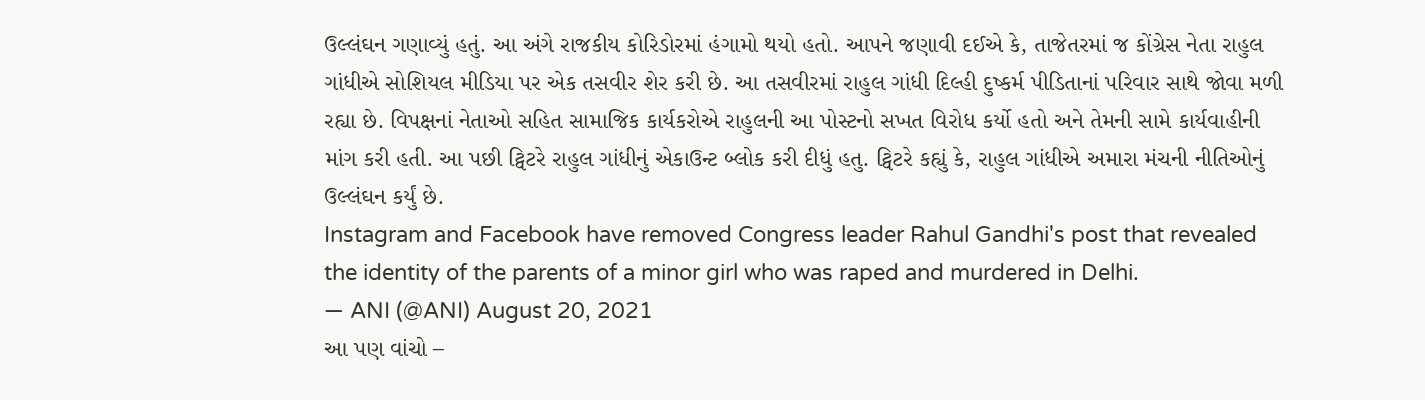ઉલ્લંઘન ગણાવ્યું હતું. આ અંગે રાજકીય કોરિડોરમાં હંગામો થયો હતો. આપને જણાવી દઈએ કે, તાજેતરમાં જ કોંગ્રેસ નેતા રાહુલ ગાંધીએ સોશિયલ મીડિયા પર એક તસવીર શેર કરી છે. આ તસવીરમાં રાહુલ ગાંધી દિલ્હી દુષ્કર્મ પીડિતાનાં પરિવાર સાથે જોવા મળી રહ્યા છે. વિપક્ષનાં નેતાઓ સહિત સામાજિક કાર્યકરોએ રાહુલની આ પોસ્ટનો સખત વિરોધ કર્યો હતો અને તેમની સામે કાર્યવાહીની માંગ કરી હતી. આ પછી ટ્વિટરે રાહુલ ગાંધીનું એકાઉન્ટ બ્લોક કરી દીધું હતુ. ટ્વિટરે કહ્યું કે, રાહુલ ગાંધીએ અમારા મંચની નીતિઓનું ઉલ્લંઘન કર્યું છે.
Instagram and Facebook have removed Congress leader Rahul Gandhi's post that revealed the identity of the parents of a minor girl who was raped and murdered in Delhi.
— ANI (@ANI) August 20, 2021
આ પણ વાંચો –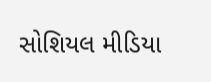સોશિયલ મીડિયા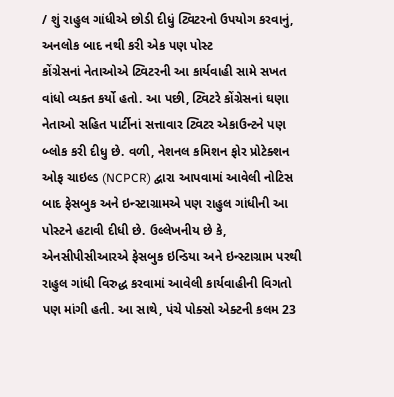/ શું રાહુલ ગાંધીએ છોડી દીધું ટ્વિટરનો ઉપયોગ કરવાનું, અનલોક બાદ નથી કરી એક પણ પોસ્ટ
કોંગ્રેસનાં નેતાઓએ ટ્વિટરની આ કાર્યવાહી સામે સખત વાંધો વ્યક્ત કર્યો હતો. આ પછી, ટ્વિટરે કોંગ્રેસનાં ઘણા નેતાઓ સહિત પાર્ટીનાં સત્તાવાર ટ્વિટર એકાઉન્ટને પણ બ્લોક કરી દીધુ છે. વળી, નેશનલ કમિશન ફોર પ્રોટેક્શન ઓફ ચાઇલ્ડ (NCPCR) દ્વારા આપવામાં આવેલી નોટિસ બાદ ફેસબુક અને ઇન્સ્ટાગ્રામએ પણ રાહુલ ગાંધીની આ પોસ્ટને હટાવી દીધી છે. ઉલ્લેખનીય છે કે, એનસીપીસીઆરએ ફેસબુક ઇન્ડિયા અને ઇન્સ્ટાગ્રામ પરથી રાહુલ ગાંધી વિરુદ્ધ કરવામાં આવેલી કાર્યવાહીની વિગતો પણ માંગી હતી. આ સાથે, પંચે પોક્સો એક્ટની કલમ 23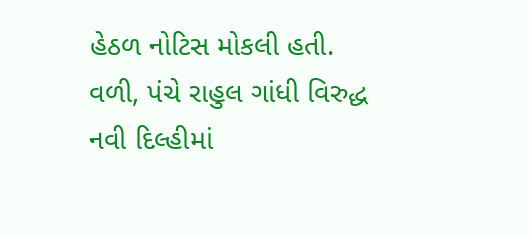હેઠળ નોટિસ મોકલી હતી. વળી, પંચે રાહુલ ગાંધી વિરુદ્ધ નવી દિલ્હીમાં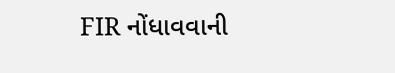FIR નોંધાવવાની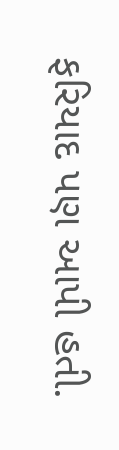ફરિયાદ પણ આપી હતી.